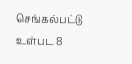செங்கல்பட்டு உள்பட 8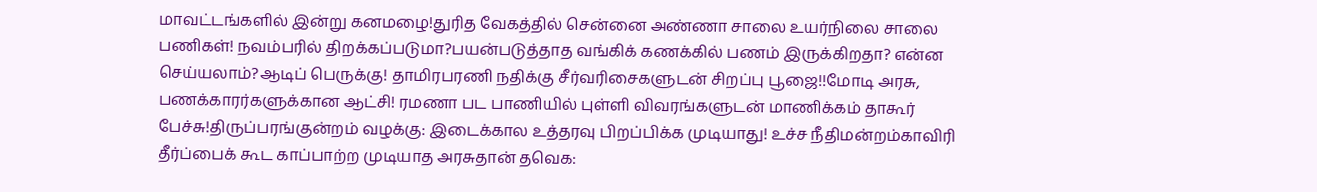மாவட்டங்களில் இன்று கனமழை!துரித வேகத்தில் சென்னை அண்ணா சாலை உயர்நிலை சாலை பணிகள்! நவம்பரில் திறக்கப்படுமா?பயன்படுத்தாத வங்கிக் கணக்கில் பணம் இருக்கிறதா? என்ன செய்யலாம்?ஆடிப் பெருக்கு! தாமிரபரணி நதிக்கு சீர்வரிசைகளுடன் சிறப்பு பூஜை!!மோடி அரசு, பணக்காரர்களுக்கான ஆட்சி! ரமணா பட பாணியில் புள்ளி விவரங்களுடன் மாணிக்கம் தாகூர் பேச்சு!திருப்பரங்குன்றம் வழக்கு: இடைக்கால உத்தரவு பிறப்பிக்க முடியாது! உச்ச நீதிமன்றம்காவிரி தீர்ப்பைக் கூட காப்பாற்ற முடியாத அரசுதான் தவெக: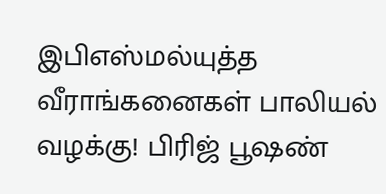இபிஎஸ்மல்யுத்த வீராங்கனைகள் பாலியல் வழக்கு! பிரிஜ் பூஷண்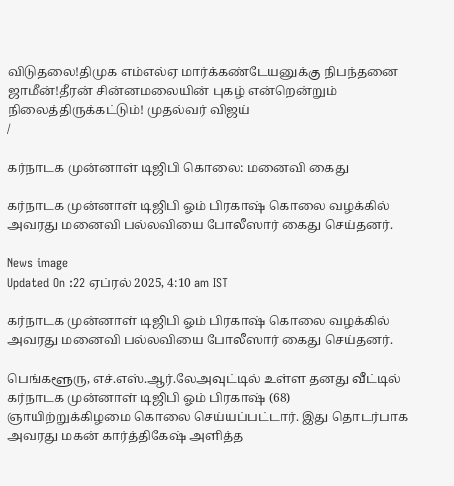விடுதலை!திமுக எம்எல்ஏ மார்க்கண்டேயனுக்கு நிபந்தனை ஜாமீன்!தீரன் சின்னமலையின் புகழ் என்றென்றும் நிலைத்திருக்கட்டும்! முதல்வர் விஜய்
/

கர்நாடக முன்னாள் டிஜிபி கொலை: மனைவி கைது

கர்நாடக முன்னாள் டிஜிபி ஓம் பிரகாஷ் கொலை வழக்கில் அவரது மனைவி பல்லவியை போலீஸார் கைது செய்தனர்.

News image
Updated On :22 ஏப்ரல் 2025, 4:10 am IST

கர்நாடக முன்னாள் டிஜிபி ஓம் பிரகாஷ் கொலை வழக்கில் அவரது மனைவி பல்லவியை போலீஸார் கைது செய்தனர்.

பெங்களூரு, எச்.எஸ்.ஆர்.லேஅவுட்டில் உள்ள தனது வீட்டில் கர்நாடக முன்னாள் டிஜிபி ஓம் பிரகாஷ் (68) ஞாயிற்றுக்கிழமை கொலை செய்யப்பட்டார். இது தொடர்பாக அவரது மகன் கார்த்திகேஷ் அளித்த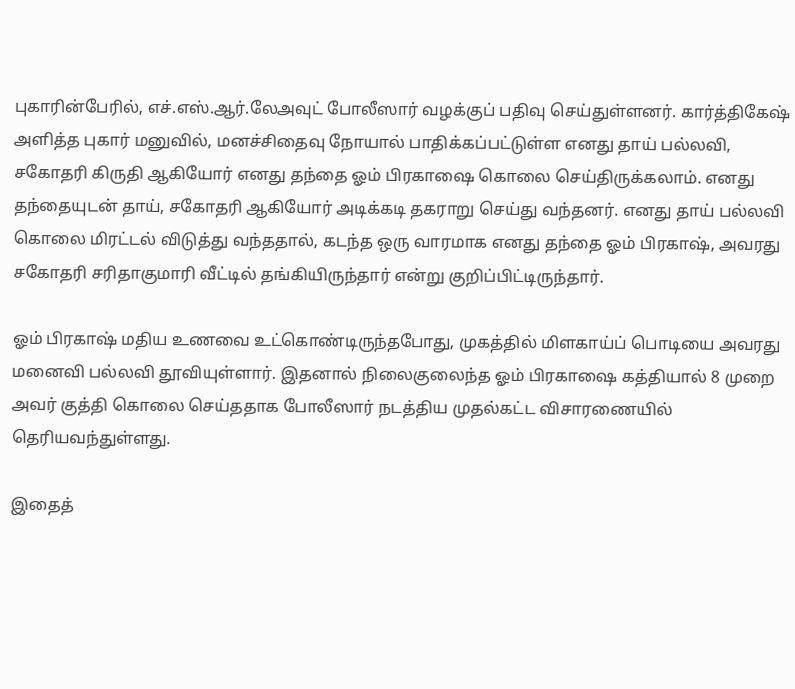புகாரின்பேரில், எச்.எஸ்.ஆர்.லேஅவுட் போலீஸார் வழக்குப் பதிவு செய்துள்ளனர். கார்த்திகேஷ் அளித்த புகார் மனுவில், மனச்சிதைவு நோயால் பாதிக்கப்பட்டுள்ள எனது தாய் பல்லவி, சகோதரி கிருதி ஆகியோர் எனது தந்தை ஓம் பிரகாஷை கொலை செய்திருக்கலாம். எனது தந்தையுடன் தாய், சகோதரி ஆகியோர் அடிக்கடி தகராறு செய்து வந்தனர். எனது தாய் பல்லவி கொலை மிரட்டல் விடுத்து வந்ததால், கடந்த ஒரு வாரமாக எனது தந்தை ஓம் பிரகாஷ், அவரது சகோதரி சரிதாகுமாரி வீட்டில் தங்கியிருந்தார் என்று குறிப்பிட்டிருந்தார்.

ஓம் பிரகாஷ் மதிய உணவை உட்கொண்டிருந்தபோது, முகத்தில் மிளகாய்ப் பொடியை அவரது மனைவி பல்லவி தூவியுள்ளார். இதனால் நிலைகுலைந்த ஓம் பிரகாஷை கத்தியால் 8 முறை அவர் குத்தி கொலை செய்ததாக போலீஸார் நடத்திய முதல்கட்ட விசாரணையில் தெரியவந்துள்ளது.

இதைத்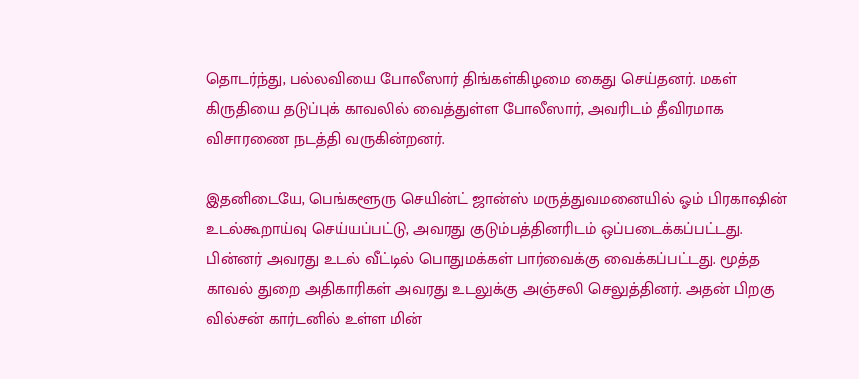தொடர்ந்து, பல்லவியை போலீஸார் திங்கள்கிழமை கைது செய்தனர். மகள் கிருதியை தடுப்புக் காவலில் வைத்துள்ள போலீஸார், அவரிடம் தீவிரமாக விசாரணை நடத்தி வருகின்றனர்.

இதனிடையே, பெங்களூரு செயின்ட் ஜான்ஸ் மருத்துவமனையில் ஓம் பிரகாஷின் உடல்கூறாய்வு செய்யப்பட்டு, அவரது குடும்பத்தினரிடம் ஒப்படைக்கப்பட்டது. பின்னர் அவரது உடல் வீட்டில் பொதுமக்கள் பார்வைக்கு வைக்கப்பட்டது. மூத்த காவல் துறை அதிகாரிகள் அவரது உடலுக்கு அஞ்சலி செலுத்தினர். அதன் பிறகு வில்சன் கார்டனில் உள்ள மின்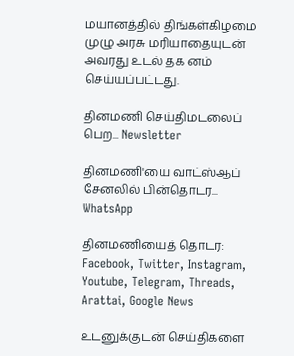மயானத்தில் திங்கள்கிழமை முழு அரசு மரியாதையுடன் அவரது உடல் தக னம் செய்யப்பட்டது.

தினமணி செய்திமடலைப் பெற... Newsletter

தினமணி'யை வாட்ஸ்ஆப் சேனலில் பின்தொடர... WhatsApp

தினமணியைத் தொடர: Facebook, Twitter, Instagram, Youtube, Telegram, Threads, Arattai, Google News

உடனுக்குடன் செய்திகளை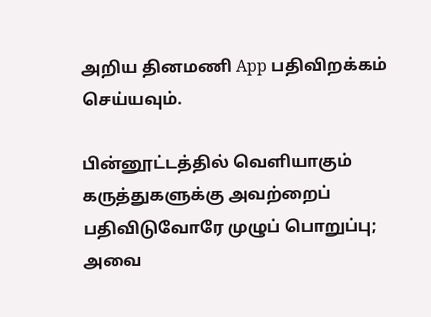அறிய தினமணி App பதிவிறக்கம் செய்யவும்.

பின்னூட்டத்தில் வெளியாகும் கருத்துகளுக்கு அவற்றைப் பதிவிடுவோரே முழுப் பொறுப்பு; அவை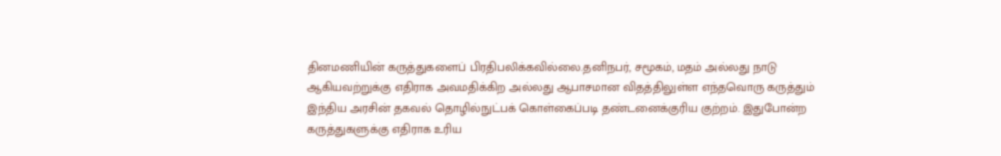தினமணியின் கருத்துகளைப் பிரதிபலிக்கவில்லை.தனிநபர், சமூகம், மதம் அல்லது நாடு ஆகியவற்றுக்கு எதிராக அவமதிக்கிற அல்லது ஆபாசமான விதத்திலுள்ள எந்தவொரு கருத்தும் இந்திய அரசின் தகவல் தொழில்நுட்பக் கொள்கைப்படி தண்டனைக்குரிய குற்றம். இதுபோன்ற கருத்துகளுக்கு எதிராக உரிய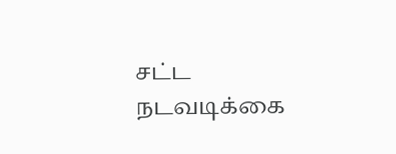சட்ட நடவடிக்கை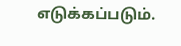எடுக்கப்படும்.